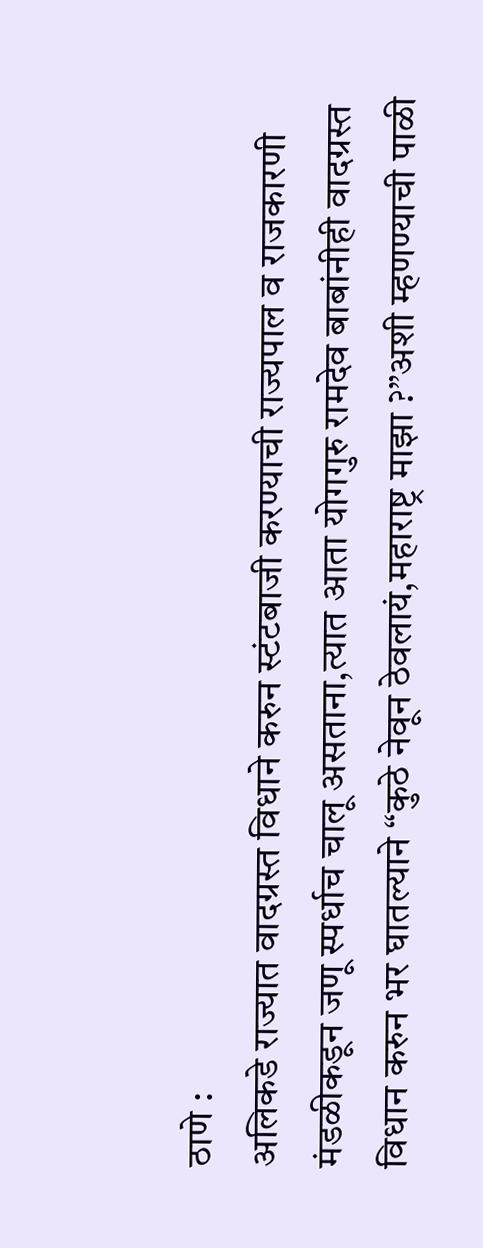ठाणे :
अलिकडे राज्यात वादग्रस्त विधाने करुन स्टंटबाजी करण्याची राज्यपाल व राजकारणी मंडळीकडून जणू स्पर्धाच चालू असताना,त्यात आता योगगुरु रामदेव बाबांनीही वादग्रस्त विधान करुन भर घातल्याने “कुठे नेवून ठेवलायं,महाराष्ट्र माझा ?”अशी म्हणण्याची पाळी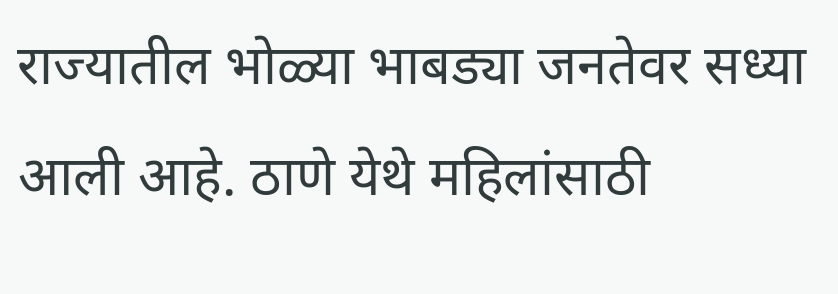राज्यातील भोळ्या भाबड्या जनतेवर सध्या आली आहे. ठाणे येथे महिलांसाठी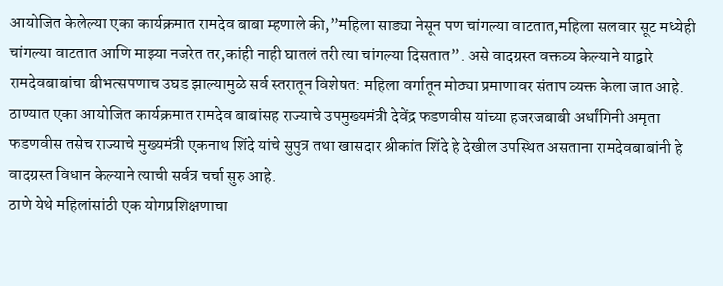आयोजित केलेल्या एका कार्यक्रमात रामदेव बाबा म्हणाले की,”महिला साड्या नेसून पण चांगल्या वाटतात,महिला सलवार सूट मध्येही चांगल्या वाटतात आणि माझ्या नजरेत तर,कांही नाही घातलं तरी त्या चांगल्या दिसतात”. असे वादग्रस्त वक्तव्य केल्याने याद्वारे रामदेवबाबांचा बीभत्सपणाच उघड झाल्यामुळे सर्व स्तरातून विशेषत: महिला वर्गातून मोठ्या प्रमाणावर संताप व्यक्त केला जात आहे.
ठाण्यात एका आयोजित कार्यक्रमात रामदेव बाबांसह राज्याचे उपमुख्यमंत्री देवेंद्र फडणवीस यांच्या हजरजबाबी अर्धांगिनी अमृता फडणवीस तसेच राज्याचे मुख्यमंत्री एकनाथ शिंदे यांचे सुपुत्र तथा खासदार श्रीकांत शिंदे हे देखील उपस्थित असताना रामदेवबाबांनी हे वादग्रस्त विधान केल्याने त्याची सर्वत्र चर्चा सुरु आहे.
ठाणे येथे महिलांसांठी एक योगप्रशिक्षणाचा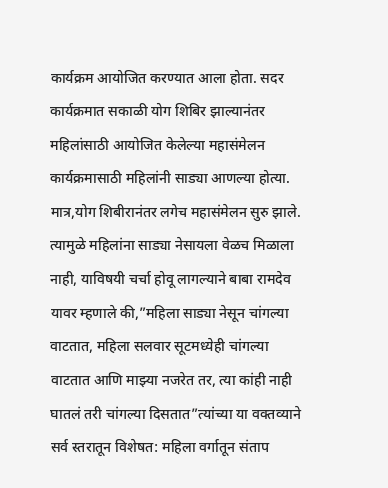कार्यक्रम आयोजित करण्यात आला होता. सदर कार्यक्रमात सकाळी योग शिबिर झाल्यानंतर महिलांसाठी आयोजित केलेल्या महासंमेलन कार्यक्रमासाठी महिलांनी साड्या आणल्या होत्या. मात्र,योग शिबीरानंतर लगेच महासंमेलन सुरु झाले. त्यामुळे महिलांना साड्या नेसायला वेळच मिळाला नाही, याविषयी चर्चा होवू लागल्याने बाबा रामदेव यावर म्हणाले की,”महिला साड्या नेसून चांगल्या वाटतात, महिला सलवार सूटमध्येही चांगल्या वाटतात आणि माझ्या नजरेत तर, त्या कांही नाही घातलं तरी चांगल्या दिसतात”त्यांच्या या वक्तव्याने सर्व स्तरातून विशेषत: महिला वर्गातून संताप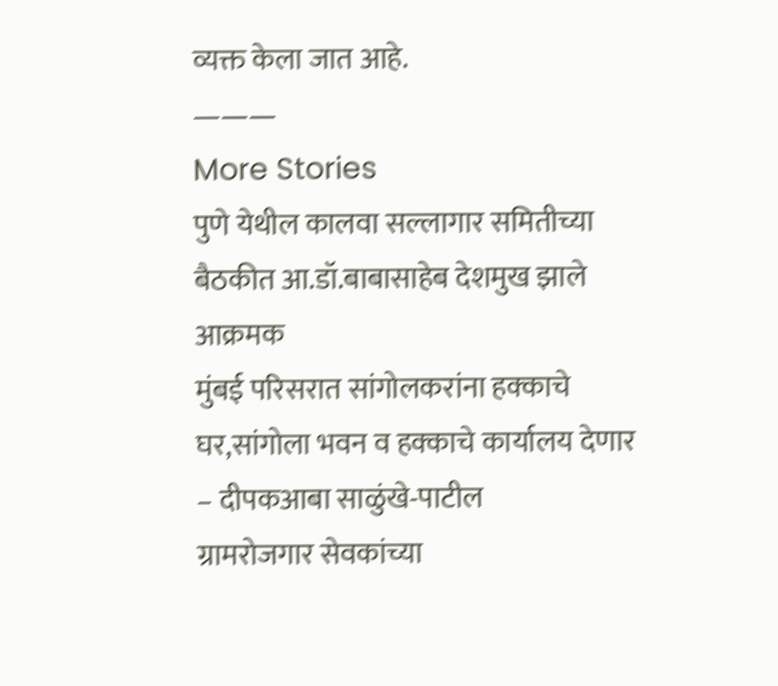व्यक्त केला जात आहे.
———
More Stories
पुणे येथील कालवा सल्लागार समितीच्या बैठकीत आ.डॉ.बाबासाहेब देशमुख झाले आक्रमक
मुंबई परिसरात सांगोलकरांना हक्काचे घर,सांगोला भवन व हक्काचे कार्यालय देणार – दीपकआबा साळुंखे-पाटील
ग्रामरोजगार सेवकांच्या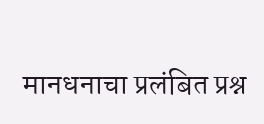मानधनाचा प्रलंबित प्रश्न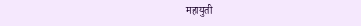महायुती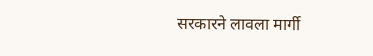सरकारने लावला मार्गी